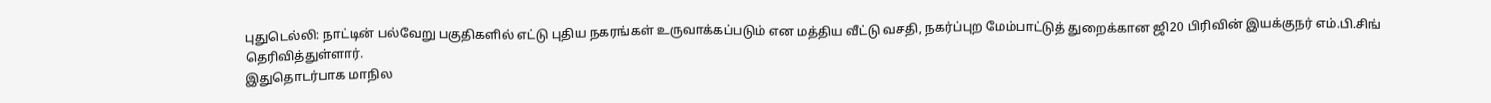புதுடெல்லி: நாட்டின் பல்வேறு பகுதிகளில் எட்டு புதிய நகரங்கள் உருவாக்கப்படும் என மத்திய வீட்டு வசதி, நகர்ப்புற மேம்பாட்டுத் துறைக்கான ஜி20 பிரிவின் இயக்குநர் எம்.பி.சிங் தெரிவித்துள்ளார்.
இதுதொடர்பாக மாநில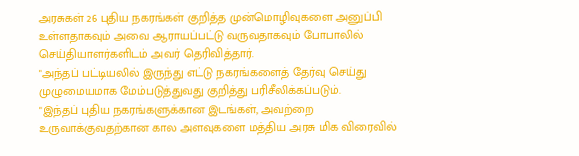அரசுகள் 26 புதிய நகரங்கள் குறித்த முன்மொழிவுகளை அனுப்பி உள்ளதாகவும் அவை ஆராயப்பட்டு வருவதாகவும் போபாலில் செய்தியாளர்களிடம் அவர் தெரிவித்தார்.
"அந்தப் பட்டியலில் இருந்து எட்டு நகரங்களைத் தேர்வு செய்து முழுமையமாக மேம்படுத்துவது குறித்து பரிசீலிக்கப்படும்.
"இந்தப் புதிய நகரங்களுக்கான இடங்கள், அவற்றை உருவாக்குவதற்கான கால அளவுகளை மத்திய அரசு மிக விரைவில்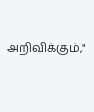அறிவிக்கும்,"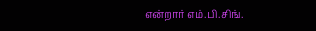என்றார் எம்.பி.சிங்.